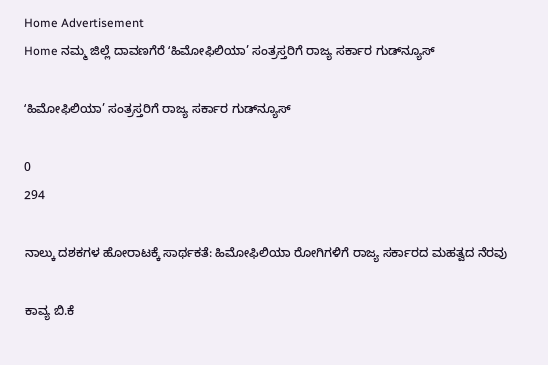Home Advertisement
Home ನಮ್ಮ ಜಿಲ್ಲೆ ದಾವಣಗೆರೆ ʻಹಿಮೋಫಿಲಿಯಾ’ ಸಂತ್ರಸ್ತರಿಗೆ ರಾಜ್ಯ ಸರ್ಕಾರ ಗುಡ್‌ನ್ಯೂಸ್‌

ʻಹಿಮೋಫಿಲಿಯಾ’ ಸಂತ್ರಸ್ತರಿಗೆ ರಾಜ್ಯ ಸರ್ಕಾರ ಗುಡ್‌ನ್ಯೂಸ್‌

0
294

ನಾಲ್ಕು ದಶಕಗಳ ಹೋರಾಟಕ್ಕೆ ಸಾರ್ಥಕತೆ: ಹಿಮೋಫಿಲಿಯಾ ರೋಗಿಗಳಿಗೆ ರಾಜ್ಯ ಸರ್ಕಾರದ ಮಹತ್ವದ ನೆರವು

ಕಾವ್ಯ ಬಿ.ಕೆ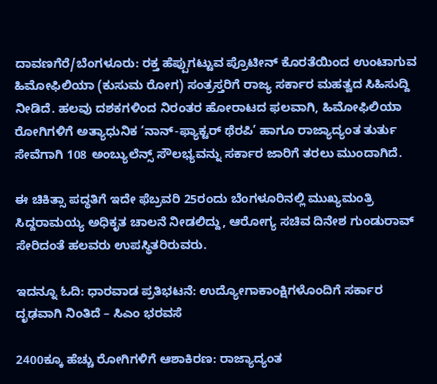ದಾವಣಗೆರೆ/ಬೆಂಗಳೂರು: ರಕ್ತ ಹೆಪ್ಪುಗಟ್ಟುವ ಪ್ರೊಟೀನ್ ಕೊರತೆಯಿಂದ ಉಂಟಾಗುವ ಹಿಮೋಫಿಲಿಯಾ (ಕುಸುಮ ರೋಗ) ಸಂತ್ರಸ್ತರಿಗೆ ರಾಜ್ಯ ಸರ್ಕಾರ ಮಹತ್ವದ ಸಿಹಿಸುದ್ದಿ ನೀಡಿದೆ. ಹಲವು ದಶಕಗಳಿಂದ ನಿರಂತರ ಹೋರಾಟದ ಫಲವಾಗಿ, ಹಿಮೋಫಿಲಿಯಾ ರೋಗಿಗಳಿಗೆ ಅತ್ಯಾಧುನಿಕ ‘ನಾನ್-ಫ್ಯಾಕ್ಟರ್ ಥೆರಪಿ’ ಹಾಗೂ ರಾಜ್ಯಾದ್ಯಂತ ತುರ್ತು ಸೇವೆಗಾಗಿ 108 ಅಂಬ್ಯುಲೆನ್ಸ್ ಸೌಲಭ್ಯವನ್ನು ಸರ್ಕಾರ ಜಾರಿಗೆ ತರಲು ಮುಂದಾಗಿದೆ.

ಈ ಚಿಕಿತ್ಸಾ ಪದ್ಧತಿಗೆ ಇದೇ ಫೆಬ್ರವರಿ 25ರಂದು ಬೆಂಗಳೂರಿನಲ್ಲಿ ಮುಖ್ಯಮಂತ್ರಿ ಸಿದ್ದರಾಮಯ್ಯ ಅಧಿಕೃತ ಚಾಲನೆ ನೀಡಲಿದ್ದು, ಆರೋಗ್ಯ ಸಚಿವ ದಿನೇಶ ಗುಂಡುರಾವ್‌ ಸೇರಿದಂತೆ ಹಲವರು ಉಪಸ್ಥಿತರಿರುವರು.

ಇದನ್ನೂ ಓದಿ: ಧಾರವಾಡ ಪ್ರತಿಭಟನೆ: ಉದ್ಯೋಗಾಕಾಂಕ್ಷಿಗಳೊಂದಿಗೆ ಸರ್ಕಾರ ದೃಢವಾಗಿ ನಿಂತಿದೆ – ಸಿಎಂ ಭರವಸೆ

2400ಕ್ಕೂ ಹೆಚ್ಚು ರೋಗಿಗಳಿಗೆ ಆಶಾಕಿರಣ: ರಾಜ್ಯಾದ್ಯಂತ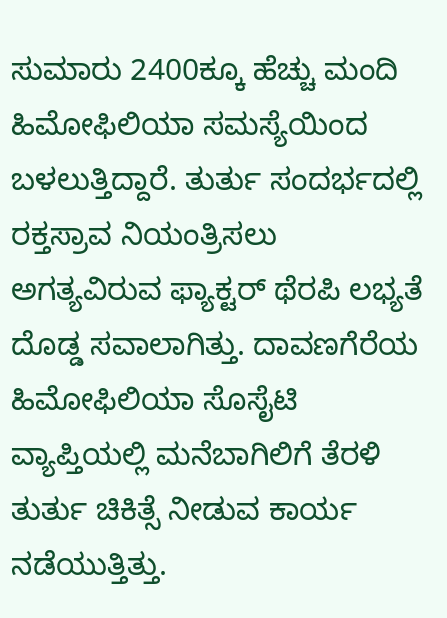ಸುಮಾರು 2400ಕ್ಕೂ ಹೆಚ್ಚು ಮಂದಿ ಹಿಮೋಫಿಲಿಯಾ ಸಮಸ್ಯೆಯಿಂದ ಬಳಲುತ್ತಿದ್ದಾರೆ. ತುರ್ತು ಸಂದರ್ಭದಲ್ಲಿ ರಕ್ತಸ್ರಾವ ನಿಯಂತ್ರಿಸಲು ಅಗತ್ಯವಿರುವ ಫ್ಯಾಕ್ಟರ್ ಥೆರಪಿ ಲಭ್ಯತೆ ದೊಡ್ಡ ಸವಾಲಾಗಿತ್ತು. ದಾವಣಗೆರೆಯ ಹಿಮೋಫಿಲಿಯಾ ಸೊಸೈಟಿ ವ್ಯಾಪ್ತಿಯಲ್ಲಿ ಮನೆಬಾಗಿಲಿಗೆ ತೆರಳಿ ತುರ್ತು ಚಿಕಿತ್ಸೆ ನೀಡುವ ಕಾರ್ಯ ನಡೆಯುತ್ತಿತ್ತು.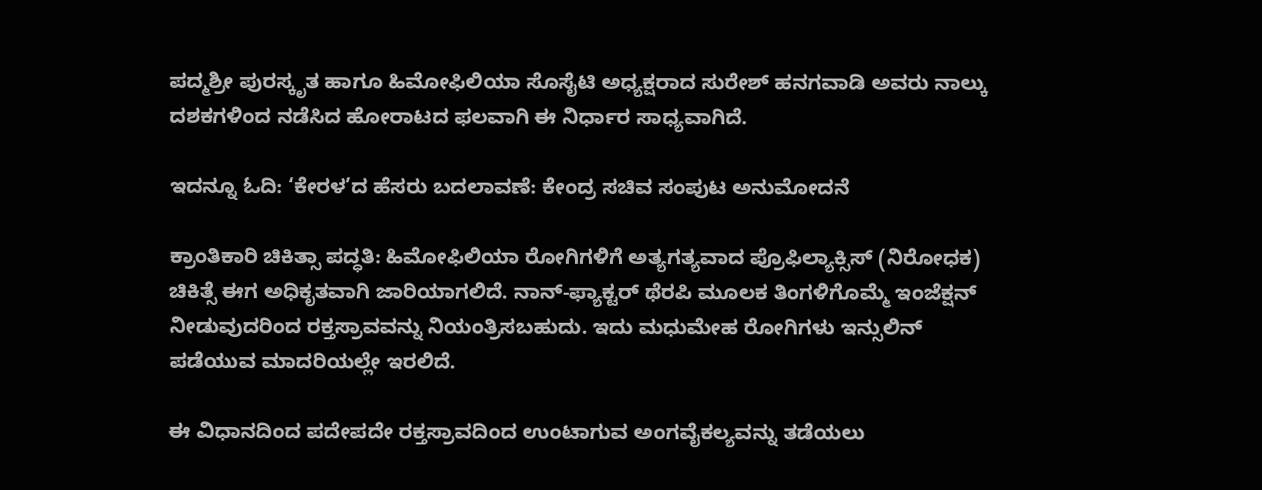ಪದ್ಮಶ್ರೀ ಪುರಸ್ಕೃತ ಹಾಗೂ ಹಿಮೋಫಿಲಿಯಾ ಸೊಸೈಟಿ ಅಧ್ಯಕ್ಷರಾದ ಸುರೇಶ್ ಹನಗವಾಡಿ ಅವರು ನಾಲ್ಕು ದಶಕಗಳಿಂದ ನಡೆಸಿದ ಹೋರಾಟದ ಫಲವಾಗಿ ಈ ನಿರ್ಧಾರ ಸಾಧ್ಯವಾಗಿದೆ.

ಇದನ್ನೂ ಓದಿ: ‘ಕೇರಳ’ದ ಹೆಸರು ಬದಲಾವಣೆ: ಕೇಂದ್ರ ಸಚಿವ ಸಂಪುಟ ಅನುಮೋದನೆ

ಕ್ರಾಂತಿಕಾರಿ ಚಿಕಿತ್ಸಾ ಪದ್ಧತಿ: ಹಿಮೋಫಿಲಿಯಾ ರೋಗಿಗಳಿಗೆ ಅತ್ಯಗತ್ಯವಾದ ಪ್ರೊಫಿಲ್ಯಾಕ್ಸಿಸ್ (ನಿರೋಧಕ) ಚಿಕಿತ್ಸೆ ಈಗ ಅಧಿಕೃತವಾಗಿ ಜಾರಿಯಾಗಲಿದೆ. ನಾನ್-ಫ್ಯಾಕ್ಟರ್ ಥೆರಪಿ ಮೂಲಕ ತಿಂಗಳಿಗೊಮ್ಮೆ ಇಂಜೆಕ್ಷನ್ ನೀಡುವುದರಿಂದ ರಕ್ತಸ್ರಾವವನ್ನು ನಿಯಂತ್ರಿಸಬಹುದು. ಇದು ಮಧುಮೇಹ ರೋಗಿಗಳು ಇನ್ಸುಲಿನ್ ಪಡೆಯುವ ಮಾದರಿಯಲ್ಲೇ ಇರಲಿದೆ.

ಈ ವಿಧಾನದಿಂದ ಪದೇಪದೇ ರಕ್ತಸ್ರಾವದಿಂದ ಉಂಟಾಗುವ ಅಂಗವೈಕಲ್ಯವನ್ನು ತಡೆಯಲು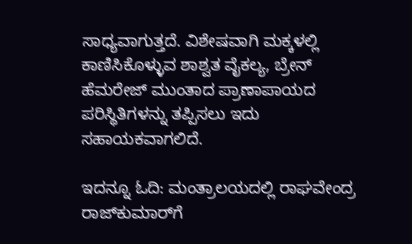ಸಾಧ್ಯವಾಗುತ್ತದೆ. ವಿಶೇಷವಾಗಿ ಮಕ್ಕಳಲ್ಲಿ ಕಾಣಿಸಿಕೊಳ್ಳುವ ಶಾಶ್ವತ ವೈಕಲ್ಯ, ಬ್ರೇನ್ ಹೆಮರೇಜ್ ಮುಂತಾದ ಪ್ರಾಣಾಪಾಯದ ಪರಿಸ್ಥಿತಿಗಳನ್ನು ತಪ್ಪಿಸಲು ಇದು ಸಹಾಯಕವಾಗಲಿದೆ.

ಇದನ್ನೂ ಓದಿ: ಮಂತ್ರಾಲಯದಲ್ಲಿ ರಾಘವೇಂದ್ರ ರಾಜ್‌ಕುಮಾರ್‌ಗೆ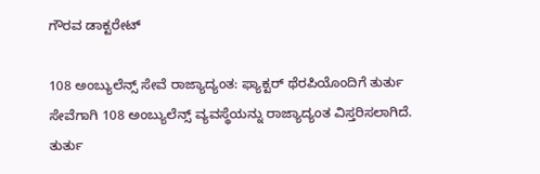ಗೌರವ ಡಾಕ್ಟರೇಟ್

108 ಅಂಬ್ಯುಲೆನ್ಸ್ ಸೇವೆ ರಾಜ್ಯಾದ್ಯಂತ: ಫ್ಯಾಕ್ಟರ್ ಥೆರಪಿಯೊಂದಿಗೆ ತುರ್ತು ಸೇವೆಗಾಗಿ 108 ಅಂಬ್ಯುಲೆನ್ಸ್ ವ್ಯವಸ್ಥೆಯನ್ನು ರಾಜ್ಯಾದ್ಯಂತ ವಿಸ್ತರಿಸಲಾಗಿದೆ. ತುರ್ತು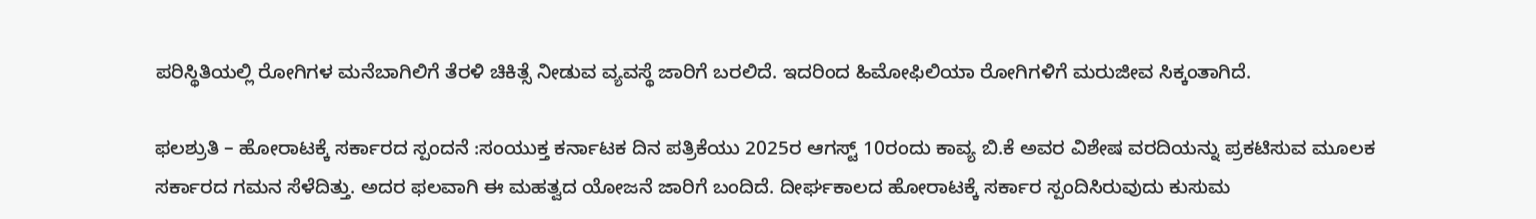ಪರಿಸ್ಥಿತಿಯಲ್ಲಿ ರೋಗಿಗಳ ಮನೆಬಾಗಿಲಿಗೆ ತೆರಳಿ ಚಿಕಿತ್ಸೆ ನೀಡುವ ವ್ಯವಸ್ಥೆ ಜಾರಿಗೆ ಬರಲಿದೆ. ಇದರಿಂದ ಹಿಮೋಫಿಲಿಯಾ ರೋಗಿಗಳಿಗೆ ಮರುಜೀವ ಸಿಕ್ಕಂತಾಗಿದೆ.

ಫಲಶ್ರುತಿ – ಹೋರಾಟಕ್ಕೆ ಸರ್ಕಾರದ ಸ್ಪಂದನೆ :ಸಂಯುಕ್ತ ಕರ್ನಾಟಕ ದಿನ ಪತ್ರಿಕೆಯು 2025ರ ಆಗಸ್ಟ್ 10ರಂದು ಕಾವ್ಯ ಬಿ.ಕೆ ಅವರ ವಿಶೇಷ ವರದಿಯನ್ನು ಪ್ರಕಟಿಸುವ ಮೂಲಕ ಸರ್ಕಾರದ ಗಮನ ಸೆಳೆದಿತ್ತು. ಅದರ ಫಲವಾಗಿ ಈ ಮಹತ್ವದ ಯೋಜನೆ ಜಾರಿಗೆ ಬಂದಿದೆ. ದೀರ್ಘಕಾಲದ ಹೋರಾಟಕ್ಕೆ ಸರ್ಕಾರ ಸ್ಪಂದಿಸಿರುವುದು ಕುಸುಮ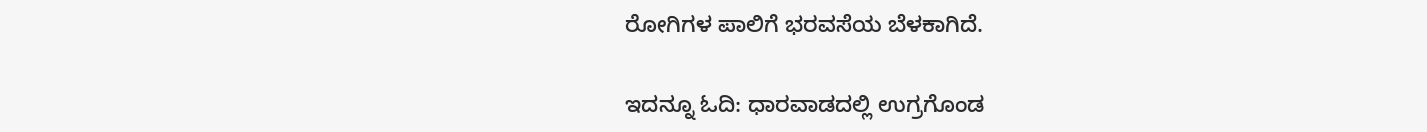ರೋಗಿಗಳ ಪಾಲಿಗೆ ಭರವಸೆಯ ಬೆಳಕಾಗಿದೆ.

ಇದನ್ನೂ ಓದಿ: ಧಾರವಾಡದಲ್ಲಿ ಉಗ್ರಗೊಂಡ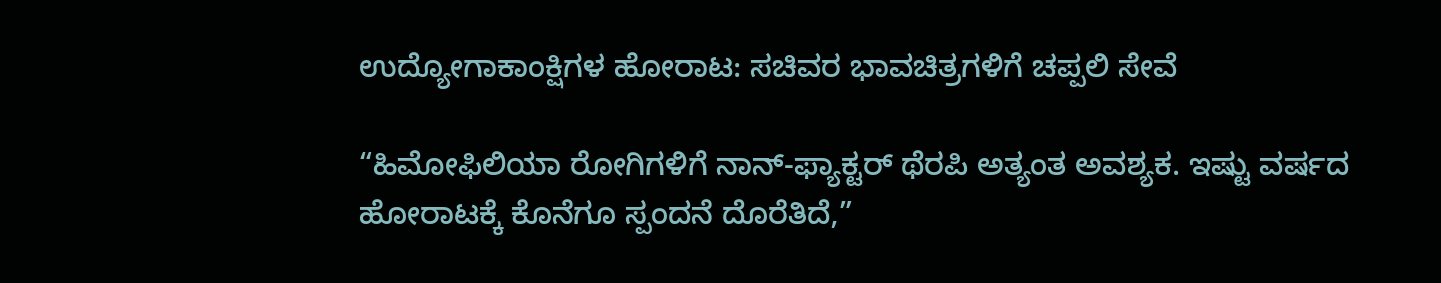ಉದ್ಯೋಗಾಕಾಂಕ್ಷಿಗಳ ಹೋರಾಟ: ಸಚಿವರ ಭಾವಚಿತ್ರಗಳಿಗೆ ಚಪ್ಪಲಿ ಸೇವೆ

“ಹಿಮೋಫಿಲಿಯಾ ರೋಗಿಗಳಿಗೆ ನಾನ್-ಫ್ಯಾಕ್ಟರ್ ಥೆರಪಿ ಅತ್ಯಂತ ಅವಶ್ಯಕ. ಇಷ್ಟು ವರ್ಷದ ಹೋರಾಟಕ್ಕೆ ಕೊನೆಗೂ ಸ್ಪಂದನೆ ದೊರೆತಿದೆ,”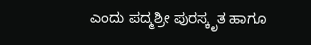ಎಂದು ಪದ್ಮಶ್ರೀ ಪುರಸ್ಕೃತ ಹಾಗೂ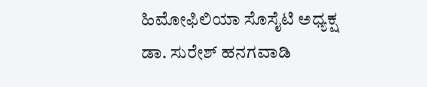ಹಿಮೋಫಿಲಿಯಾ ಸೊಸೈಟಿ ಅಧ್ಯಕ್ಷ ಡಾ. ಸುರೇಶ್ ಹನಗವಾಡಿ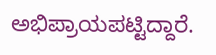ಅಭಿಪ್ರಾಯಪಟ್ಟಿದ್ದಾರೆ.